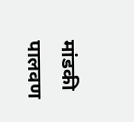मांडकी पालवण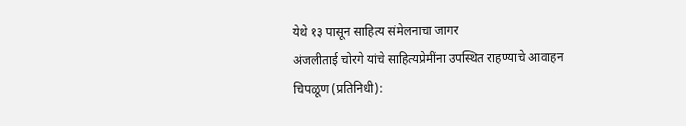येथे १३ पासून साहित्य संमेलनाचा जागर
अंजलीताई चोरगे यांचे साहित्यप्रेमींना उपस्थित राहण्याचे आवाहन
चिपळूण (प्रतिनिधी):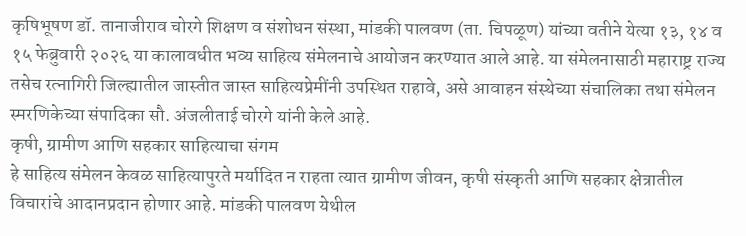कृषिभूषण डॉ. तानाजीराव चोरगे शिक्षण व संशोधन संस्था, मांडकी पालवण (ता. चिपळूण) यांच्या वतीने येत्या १३, १४ व १५ फेब्रुवारी २०२६ या कालावधीत भव्य साहित्य संमेलनाचे आयोजन करण्यात आले आहे. या संमेलनासाठी महाराष्ट्र राज्य तसेच रत्नागिरी जिल्ह्यातील जास्तीत जास्त साहित्यप्रेमींनी उपस्थित राहावे, असे आवाहन संस्थेच्या संचालिका तथा संमेलन स्मरणिकेच्या संपादिका सौ. अंजलीताई चोरगे यांनी केले आहे.
कृषी, ग्रामीण आणि सहकार साहित्याचा संगम
हे साहित्य संमेलन केवळ साहित्यापुरते मर्यादित न राहता त्यात ग्रामीण जीवन, कृषी संस्कृती आणि सहकार क्षेत्रातील विचारांचे आदानप्रदान होणार आहे. मांडकी पालवण येथील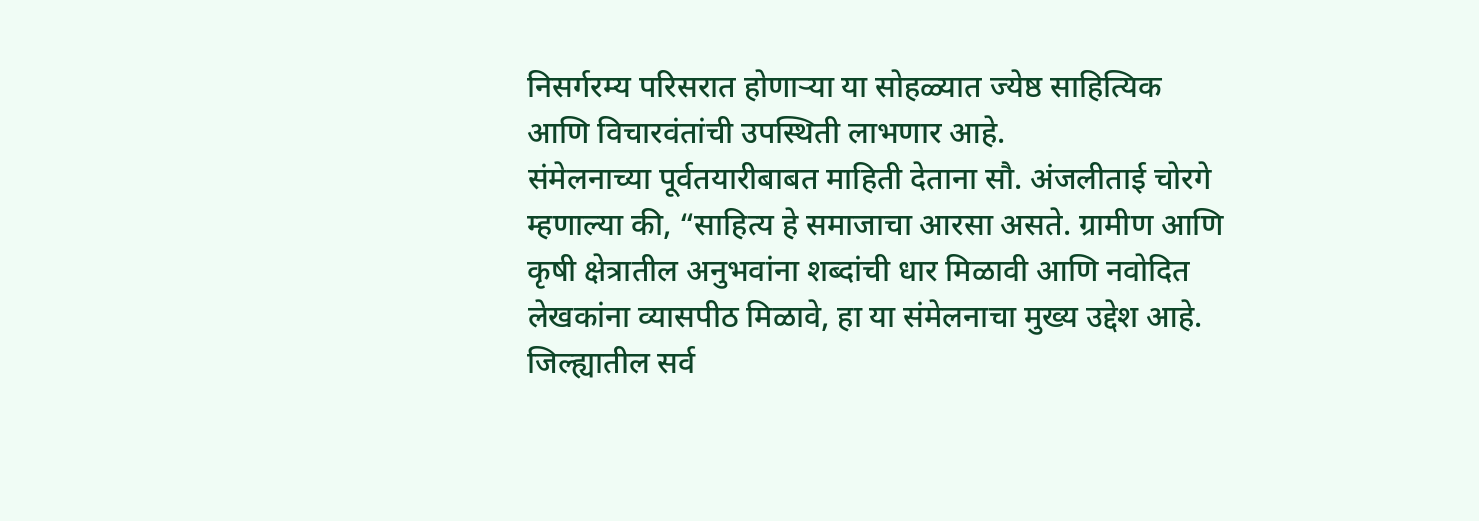निसर्गरम्य परिसरात होणाऱ्या या सोहळ्यात ज्येष्ठ साहित्यिक आणि विचारवंतांची उपस्थिती लाभणार आहे.
संमेलनाच्या पूर्वतयारीबाबत माहिती देताना सौ. अंजलीताई चोरगे म्हणाल्या की, “साहित्य हे समाजाचा आरसा असते. ग्रामीण आणि कृषी क्षेत्रातील अनुभवांना शब्दांची धार मिळावी आणि नवोदित लेखकांना व्यासपीठ मिळावे, हा या संमेलनाचा मुख्य उद्देश आहे. जिल्ह्यातील सर्व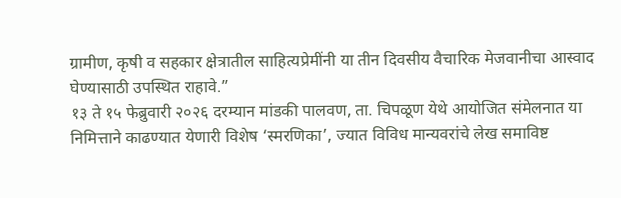ग्रामीण, कृषी व सहकार क्षेत्रातील साहित्यप्रेमींनी या तीन दिवसीय वैचारिक मेजवानीचा आस्वाद घेण्यासाठी उपस्थित राहावे.”
१३ ते १५ फेब्रुवारी २०२६ दरम्यान मांडकी पालवण, ता. चिपळूण येथे आयोजित संमेलनात या निमित्ताने काढण्यात येणारी विशेष ‘स्मरणिका’, ज्यात विविध मान्यवरांचे लेख समाविष्ट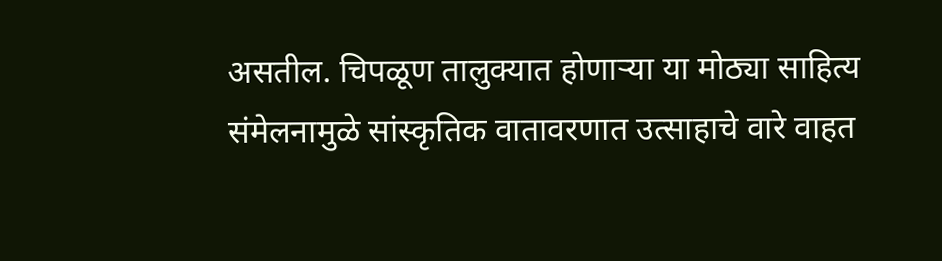असतील. चिपळूण तालुक्यात होणाऱ्या या मोठ्या साहित्य संमेलनामुळे सांस्कृतिक वातावरणात उत्साहाचे वारे वाहत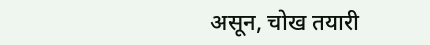असून, चोख तयारी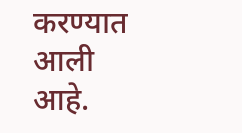करण्यात आली आहे.